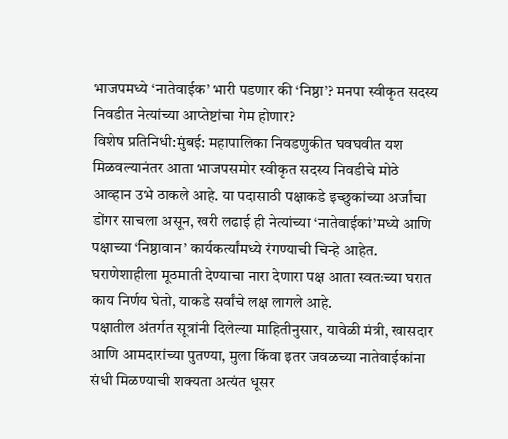भाजपमध्ये ‘नातेवाईक’ भारी पडणार की ‘निष्ठा’? मनपा स्वीकृत सदस्य निवडीत नेत्यांच्या आप्तेष्टांचा गेम होणार?
विशेष प्रतिनिधी:मुंबई: महापालिका निवडणुकीत घवघवीत यश मिळवल्यानंतर आता भाजपसमोर स्वीकृत सदस्य निवडीचे मोठे आव्हान उभे ठाकले आहे. या पदासाठी पक्षाकडे इच्छुकांच्या अर्जांचा डोंगर साचला असून, खरी लढाई ही नेत्यांच्या ‘नातेवाईकां’मध्ये आणि पक्षाच्या ‘निष्ठावान’ कार्यकर्त्यांमध्ये रंगण्याची चिन्हे आहेत. घराणेशाहीला मूठमाती देण्याचा नारा देणारा पक्ष आता स्वतःच्या घरात काय निर्णय घेतो, याकडे सर्वांचे लक्ष लागले आहे.
पक्षातील अंतर्गत सूत्रांनी दिलेल्या माहितीनुसार, यावेळी मंत्री, खासदार आणि आमदारांच्या पुतण्या, मुला किंवा इतर जवळच्या नातेवाईकांना संधी मिळण्याची शक्यता अत्यंत धूसर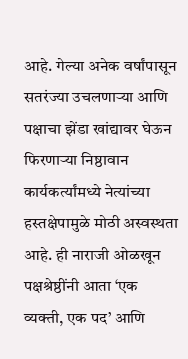आहे. गेल्या अनेक वर्षांपासून सतरंज्या उचलणाऱ्या आणि पक्षाचा झेंडा खांद्यावर घेऊन फिरणाऱ्या निष्ठावान कार्यकर्त्यांमध्ये नेत्यांच्या हस्तक्षेपामुळे मोठी अस्वस्थता आहे. ही नाराजी ओळखून पक्षश्रेष्ठींनी आता ‘एक व्यक्ती, एक पद’ आणि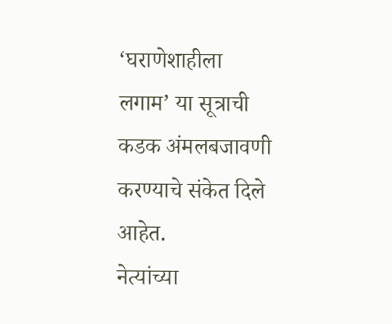‘घराणेशाहीला लगाम’ या सूत्राची कडक अंमलबजावणी करण्याचे संकेत दिले आहेत.
नेत्यांच्या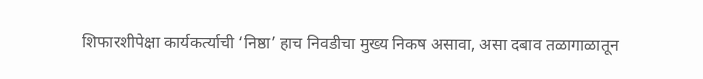शिफारशीपेक्षा कार्यकर्त्याची ‘निष्ठा’ हाच निवडीचा मुख्य निकष असावा, असा दबाव तळागाळातून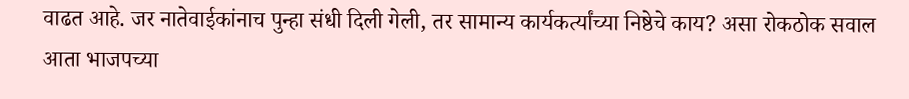वाढत आहे. जर नातेवाईकांनाच पुन्हा संधी दिली गेली, तर सामान्य कार्यकर्त्यांच्या निष्ठेचे काय? असा रोकठोक सवाल आता भाजपच्या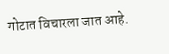गोटात विचारला जात आहे.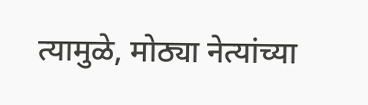त्यामुळे, मोठ्या नेत्यांच्या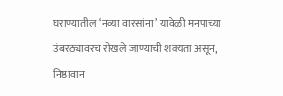घराण्यातील ‘नव्या वारसांना’ यावेळी मनपाच्या उंबरठ्यावरच रोखले जाण्याची शक्यता असून, निष्ठावान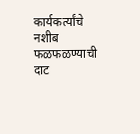कार्यकर्त्यांचे नशीब फळफळण्याची दाट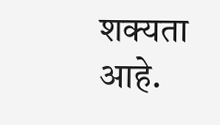शक्यता आहे.